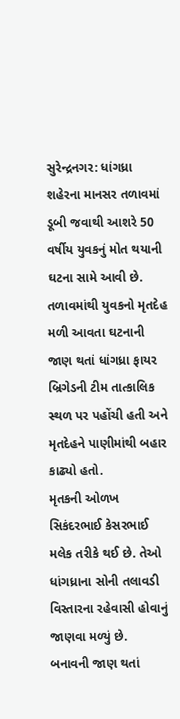સુરેન્દ્રનગર: ધાંગધ્રા શહેરના માનસર તળાવમાં ડૂબી જવાથી આશરે 50 વર્ષીય યુવકનું મોત થયાની ઘટના સામે આવી છે. તળાવમાંથી યુવકનો મૃતદેહ મળી આવતા ઘટનાની જાણ થતાં ધાંગધ્રા ફાયર બ્રિગેડની ટીમ તાત્કાલિક સ્થળ પર પહોંચી હતી અને મૃતદેહને પાણીમાંથી બહાર કાઢ્યો હતો.
મૃતકની ઓળખ સિકંદરભાઈ કેસરભાઈ મલેક તરીકે થઈ છે. તેઓ ધાંગધ્રાના સોની તલાવડી વિસ્તારના રહેવાસી હોવાનું જાણવા મળ્યું છે.
બનાવની જાણ થતાં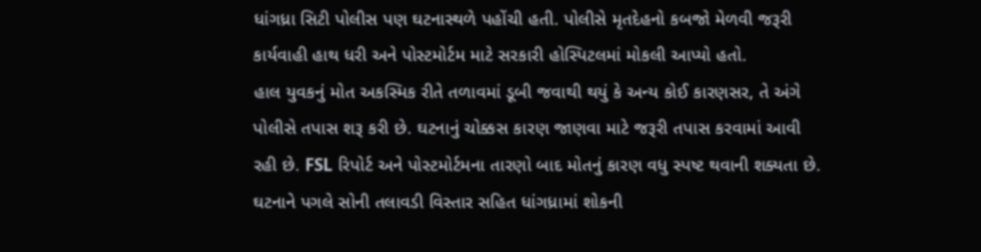ધાંગધ્રા સિટી પોલીસ પણ ઘટનાસ્થળે પહોંચી હતી. પોલીસે મૃતદેહનો કબજો મેળવી જરૂરી કાર્યવાહી હાથ ધરી અને પોસ્ટમોર્ટમ માટે સરકારી હોસ્પિટલમાં મોકલી આપ્યો હતો.
હાલ યુવકનું મોત અકસ્મિક રીતે તળાવમાં ડૂબી જવાથી થયું કે અન્ય કોઈ કારણસર, તે અંગે પોલીસે તપાસ શરૂ કરી છે. ઘટનાનું ચોક્કસ કારણ જાણવા માટે જરૂરી તપાસ કરવામાં આવી રહી છે. FSL રિપોર્ટ અને પોસ્ટમોર્ટમના તારણો બાદ મોતનું કારણ વધુ સ્પષ્ટ થવાની શક્યતા છે.
ઘટનાને પગલે સોની તલાવડી વિસ્તાર સહિત ધાંગધ્રામાં શોકની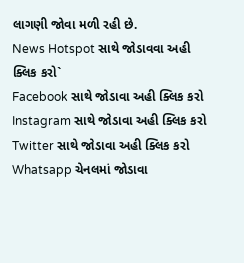લાગણી જોવા મળી રહી છે.
News Hotspot સાથે જોડાવવા અહી ક્લિક કરો`
Facebook સાથે જોડાવા અહી ક્લિક કરો
Instagram સાથે જોડાવા અહી ક્લિક કરો
Twitter સાથે જોડાવા અહી ક્લિક કરો
Whatsapp ચેનલમાં જોડાવા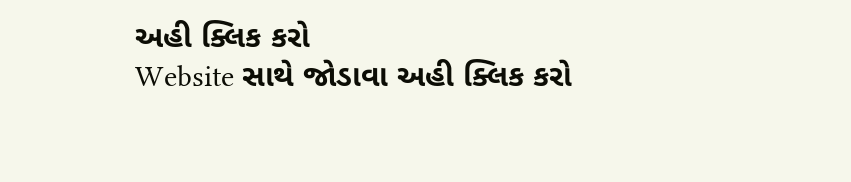અહી ક્લિક કરો
Website સાથે જોડાવા અહી ક્લિક કરો